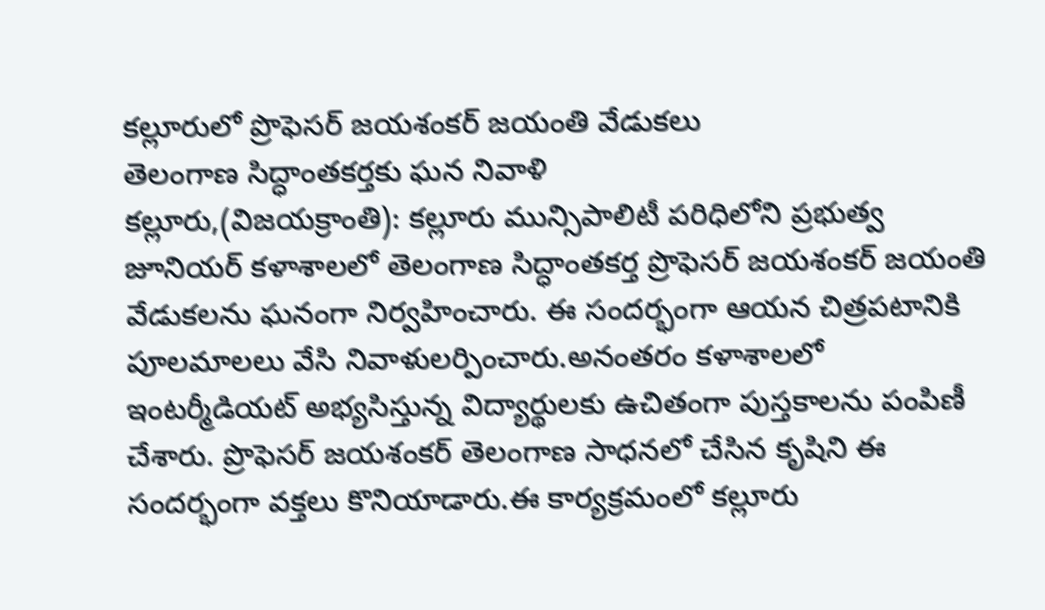కల్లూరులో ప్రొఫెసర్ జయశంకర్ జయంతి వేడుకలు
తెలంగాణ సిద్ధాంతకర్తకు ఘన నివాళి
కల్లూరు,(విజయక్రాంతి): కల్లూరు మున్సిపాలిటీ పరిధిలోని ప్రభుత్వ జూనియర్ కళాశాలలో తెలంగాణ సిద్ధాంతకర్త ప్రొఫెసర్ జయశంకర్ జయంతి వేడుకలను ఘనంగా నిర్వహించారు. ఈ సందర్భంగా ఆయన చిత్రపటానికి పూలమాలలు వేసి నివాళులర్పించారు.అనంతరం కళాశాలలో ఇంటర్మీడియట్ అభ్యసిస్తున్న విద్యార్థులకు ఉచితంగా పుస్తకాలను పంపిణీ చేశారు. ప్రొఫెసర్ జయశంకర్ తెలంగాణ సాధనలో చేసిన కృషిని ఈ సందర్భంగా వక్తలు కొనియాడారు.ఈ కార్యక్రమంలో కల్లూరు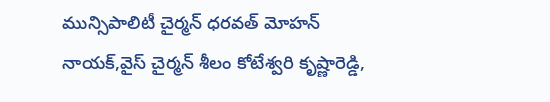మున్సిపాలిటీ చైర్మన్ ధరవత్ మోహన్ నాయక్,వైస్ చైర్మన్ శీలం కోటేశ్వరి కృష్ణారెడ్డి,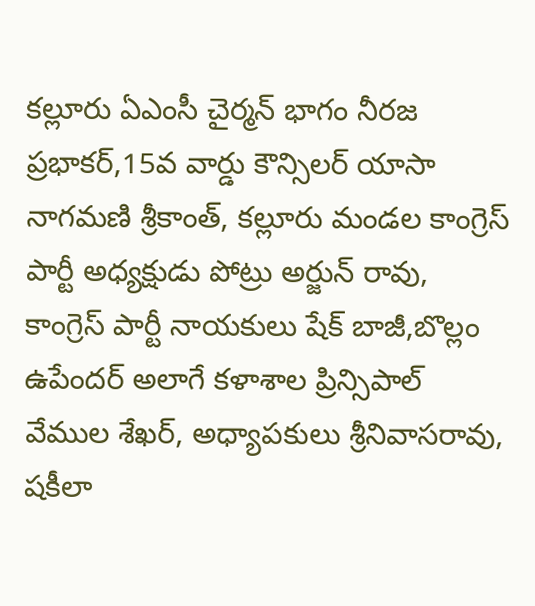కల్లూరు ఏఎంసీ చైర్మన్ భాగం నీరజ ప్రభాకర్,15వ వార్డు కౌన్సిలర్ యాసా నాగమణి శ్రీకాంత్, కల్లూరు మండల కాంగ్రెస్ పార్టీ అధ్యక్షుడు పోట్రు అర్జున్ రావు, కాంగ్రెస్ పార్టీ నాయకులు షేక్ బాజీ,బొల్లం ఉపేందర్ అలాగే కళాశాల ప్రిన్సిపాల్ వేముల శేఖర్, అధ్యాపకులు శ్రీనివాసరావు, షకీలా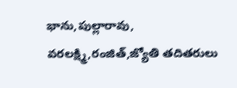భాను,పుల్లారావు, వరలక్ష్మి,రంజిత్,జ్యోతి తదితరులు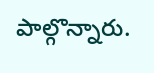పాల్గొన్నారు.